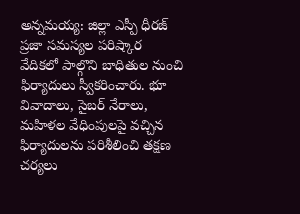అన్నమయ్య: జిల్లా ఎస్పీ ధీరజ్ ప్రజా సమస్యల పరిష్కార వేదికలో పాల్గొని బాధితుల నుంచి ఫిర్యాదులు స్వీకరించారు. భూ వివాదాలు, సైబర్ నేరాలు, మహిళల వేధింపులపై వచ్చిన ఫిర్యాదులను పరిశీలించి తక్షణ చర్యలు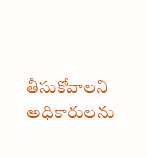తీసుకోవాలని అధికారులను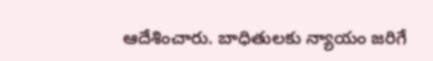ఆదేశించారు. బాధితులకు న్యాయం జరిగే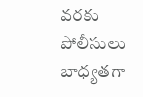వరకు పోలీసులు బాధ్యతగా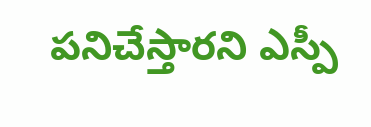పనిచేస్తారని ఎస్పీ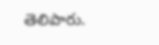తెలిపారు.